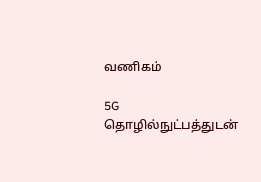வணிகம்

5G தொழில்நுட்பத்துடன்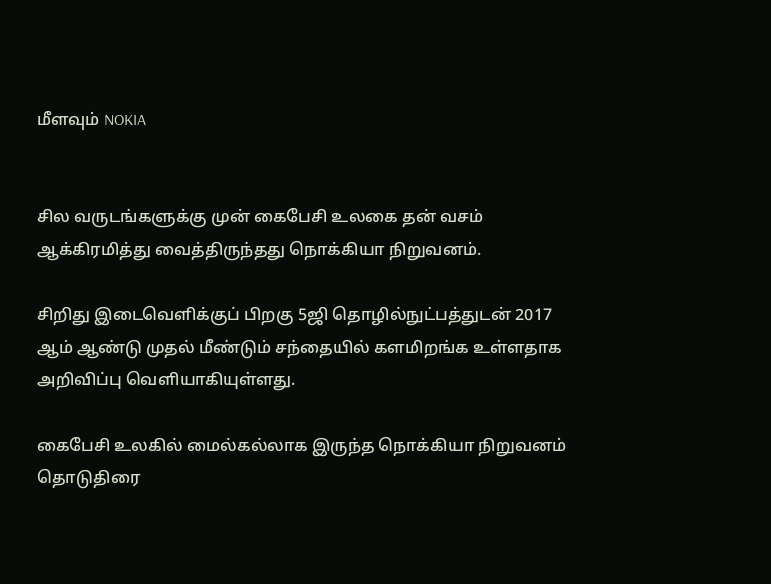மீளவும் NOKIA


சில வருடங்களுக்கு முன் கைபேசி உலகை தன் வசம் ஆக்கிரமித்து வைத்திருந்தது நொக்கியா நிறுவனம்.

சிறிது இடைவெளிக்குப் பிறகு 5ஜி தொழில்நுட்பத்துடன் 2017 ஆம் ஆண்டு முதல் மீண்டும் சந்தையில் களமிறங்க உள்ளதாக அறிவிப்பு வெளியாகியுள்ளது.

கைபேசி உலகில் மைல்கல்லாக இருந்த நொக்கியா நிறுவனம் தொடுதிரை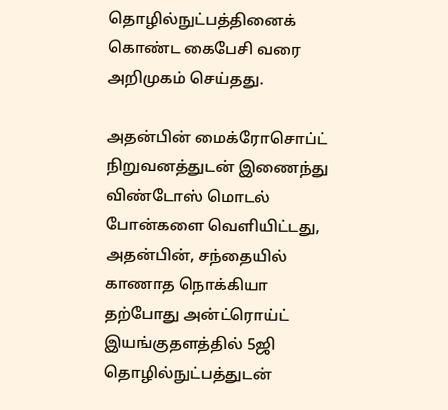தொழில்நுட்பத்தினைக் கொண்ட கைபேசி வரை அறிமுகம் செய்தது.

அதன்பின் மைக்ரோசொப்ட் நிறுவனத்துடன் இணைந்து விண்டோஸ் மொடல் போன்களை வெளியிட்டது, அதன்பின், சந்தையில் காணாத நொக்கியா தற்போது அன்ட்ரொய்ட் இயங்குதளத்தில் 5ஜி தொழில்நுட்பத்துடன்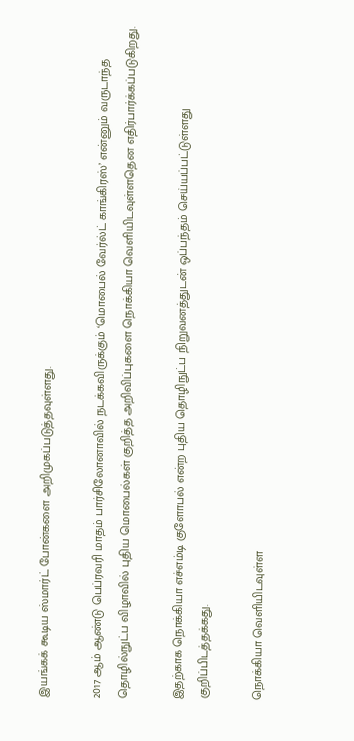இயங்கக் கூடிய ஸ்மார்ட் போன்களை அறிமுகப்படுத்தவுள்ளது.

2017 ஆம் ஆண்டு பெப்ரவரி மாதம் பார்சிலோனாவில் நடக்கவிருக்கும் ‘மொபைல் வேர்ல்ட் காங்கிரஸ்’ என்னும் வருடாந்த தொழில்நுட்ப விழாவில் புதிய மொபைல்கள் குறித்த அறிவிப்புகளை நொக்கியா வெளியிடவுள்ளதென எதிர்பார்க்கப்படுகிறது.

இதற்காக நொக்கியா எச்எம்டி குளோபல் என்ற புதிய தொழிநுட்ப நிறுவனத்துடன் ஒப்பந்தம் செய்யப்பட்டுள்ளது குறிப்பிடத்தக்கது.

நொக்கியா வெளியிடவுள்ள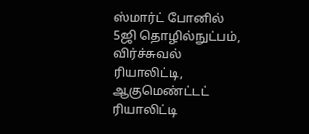ஸ்மார்ட் போனில் 5ஜி தொழில்நுட்பம், விர்ச்சுவல் ரியாலிட்டி, ஆகுமெண்ட்டட் ரியாலிட்டி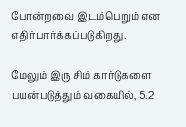போன்றவை இடம்பெறும் என எதிர்பார்க்கப்படுகிறது.

மேலும் இரு சிம் கார்டுகளை பயன்படுத்தும் வகையில், 5.2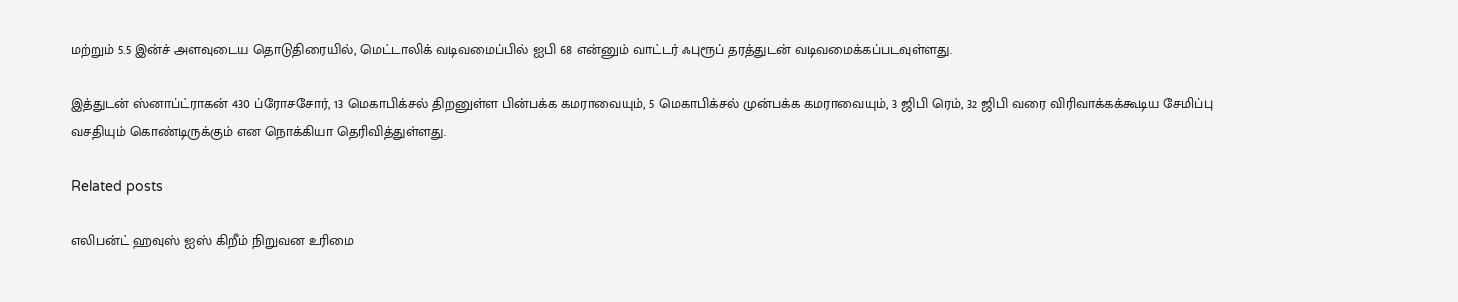மற்றும் 5.5 இன்ச் அளவுடைய தொடுதிரையில், மெட்டாலிக் வடிவமைப்பில் ஐபி 68 என்னும் வாட்டர் ஃபுரூப் தரத்துடன் வடிவமைக்கப்படவுள்ளது.

இத்துடன் ஸ்னாப்ட்ராகன் 430 ப்ரோசசோர், 13 மெகாபிக்சல் திறனுள்ள பின்பக்க கமராவையும், 5 மெகாபிக்சல் முன்பக்க கமராவையும், 3 ஜிபி ரெம், 32 ஜிபி வரை விரிவாக்கக்கூடிய சேமிப்பு வசதியும் கொண்டிருக்கும் என நொக்கியா தெரிவித்துள்ளது.

Related posts

எலிபன்ட் ஹவுஸ் ஐஸ் கிறீம் நிறுவன உரிமை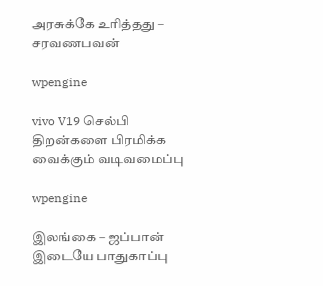அரசுக்கே உரித்தது – சரவணபவன்

wpengine

vivo V19 செல்பி திறன்களை பிரமிக்க வைக்கும் வடிவமைப்பு

wpengine

இலங்கை – ஜப்பான் இடையே பாதுகாப்பு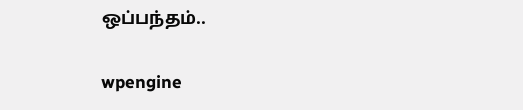ஒப்பந்தம்..

wpengine